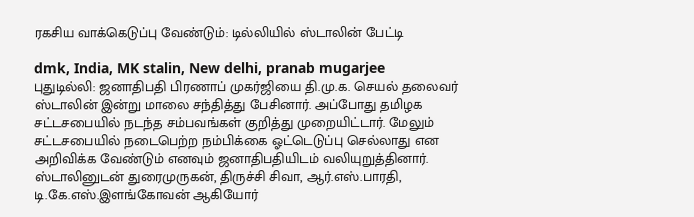ரகசிய வாக்கெடுப்பு வேண்டும்: டில்லியில் ஸ்டாலின் பேட்டி

dmk, India, MK stalin, New delhi, pranab mugarjee
புதுடில்லி: ஜனாதிபதி பிரணாப் முகர்ஜியை தி.மு.க. செயல் தலைவர் ஸ்டாலின் இன்று மாலை சந்தித்து பேசினார். அப்போது தமிழக சட்டசபையில் நடந்த சம்பவங்கள் குறித்து முறையிட்டார். மேலும் சட்டசபையில் நடைபெற்ற நம்பிக்கை ஓட்டெடுப்பு செல்லாது என அறிவிக்க வேண்டும் எனவும் ஜனாதிபதியிடம் வலியுறுத்தினார். ஸ்டாலினுடன் துரைமுருகன், திருச்சி சிவா, ஆர்.எஸ்.பாரதி, டி.கே.எஸ்.இளங்கோவன் ஆகியோர்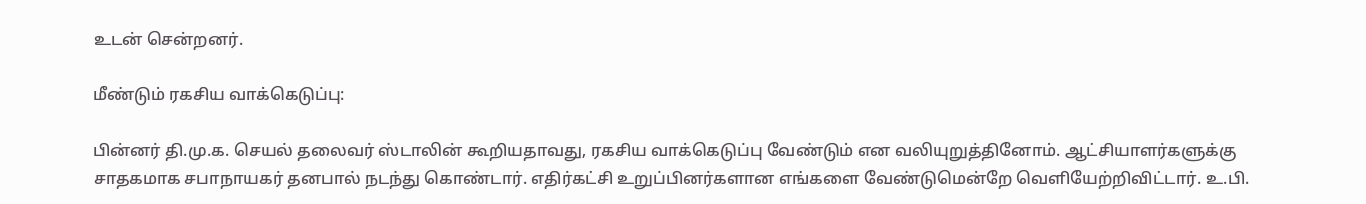உடன் சென்றனர்.

மீண்டும் ரகசிய வாக்கெடுப்பு:

பின்னர் தி.மு.க. செயல் தலைவர் ஸ்டாலின் கூறியதாவது, ரகசிய வாக்கெடுப்பு வேண்டும் என வலியுறுத்தினோம். ஆட்சியாளர்களுக்கு சாதகமாக சபாநாயகர் தனபால் நடந்து கொண்டார். எதிர்கட்சி உறுப்பினர்களான எங்களை வேண்டுமென்றே வெளியேற்றிவிட்டார். உ.பி.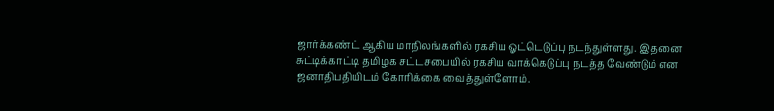ஜார்க்கண்ட் ஆகிய மாநிலங்களில் ரகசிய ஓட்டெடுப்பு நடந்துள்ளது. இதனை சுட்டிக்காட்டி தமிழக சட்டசபையில் ரகசிய வாக்கெடுப்பு நடத்த வேண்டும் என ஜனாதிபதியிடம் கோரிக்கை வைத்துள்ளோம்.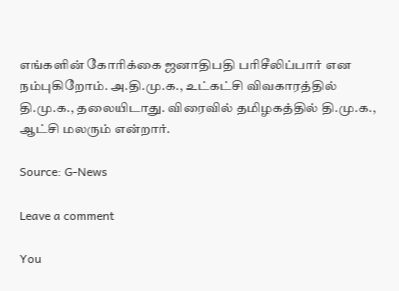எங்களின் கோரிக்கை ஜனாதிபதி பரிசீலிப்பார் என நம்புகிறோம். அ.தி.மு.க., உட்கட்சி விவகாரத்தில் தி.மு.க., தலையிடாது. விரைவில் தமிழகத்தில் தி.மு.க., ஆட்சி மலரும் என்றார்.

Source: G-News

Leave a comment

You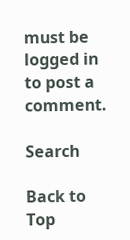must be logged in to post a comment.

Search

Back to Top